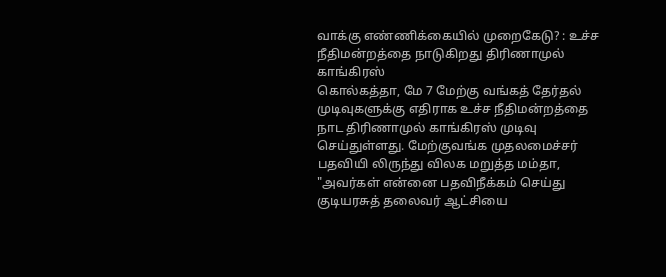வாக்கு எண்ணிக்கையில் முறைகேடு? : உச்ச நீதிமன்றத்தை நாடுகிறது திரிணாமுல் காங்கிரஸ்
கொல்கத்தா, மே 7 மேற்கு வங்கத் தேர்தல் முடிவுகளுக்கு எதிராக உச்ச நீதிமன்றத்தை நாட திரிணாமுல் காங்கிரஸ் முடிவு செய்துள்ளது. மேற்குவங்க முதலமைச்சர் பதவியி லிருந்து விலக மறுத்த மம்தா, "அவர்கள் என்னை பதவிநீக்கம் செய்து குடியரசுத் தலைவர் ஆட்சியை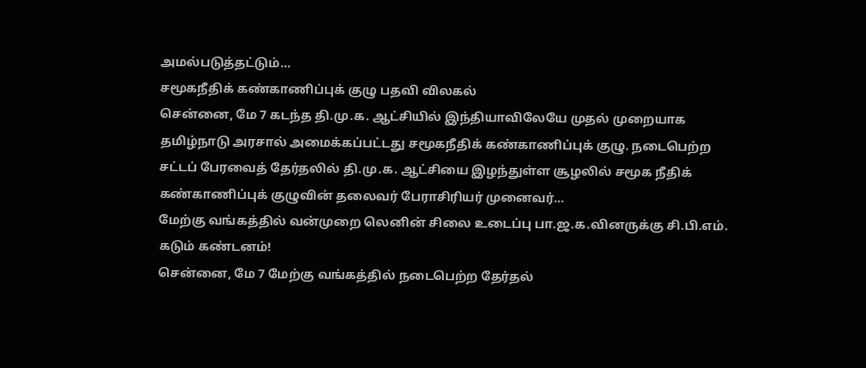அமல்படுத்தட்டும்…
சமூகநீதிக் கண்காணிப்புக் குழு பதவி விலகல்
சென்னை, மே 7 கடந்த தி.மு.க. ஆட்சியில் இந்தியாவிலேயே முதல் முறையாக தமிழ்நாடு அரசால் அமைக்கப்பட்டது சமூகநீதிக் கண்காணிப்புக் குழு. நடைபெற்ற சட்டப் பேரவைத் தேர்தலில் தி.மு.க. ஆட்சியை இழந்துள்ள சூழலில் சமூக நீதிக் கண்காணிப்புக் குழுவின் தலைவர் பேராசிரியர் முனைவர்…
மேற்கு வங்கத்தில் வன்முறை லெனின் சிலை உடைப்பு பா.ஜ.க.வினருக்கு சி.பி.எம். கடும் கண்டனம்!
சென்னை, மே 7 மேற்கு வங்கத்தில் நடைபெற்ற தேர்தல்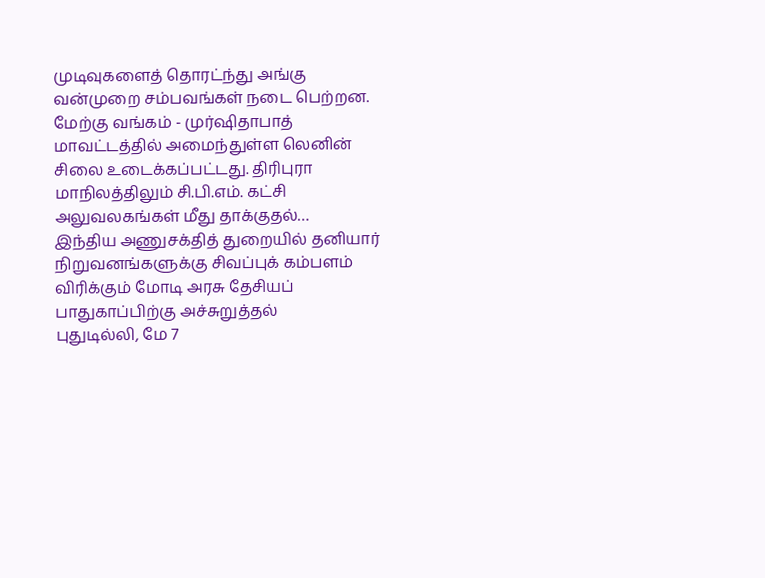முடிவுகளைத் தொரட்ந்து அங்கு வன்முறை சம்பவங்கள் நடை பெற்றன. மேற்கு வங்கம் - முர்ஷிதாபாத் மாவட்டத்தில் அமைந்துள்ள லெனின் சிலை உடைக்கப்பட்டது. திரிபுரா மாநிலத்திலும் சி.பி.எம். கட்சி அலுவலகங்கள் மீது தாக்குதல்…
இந்திய அணுசக்தித் துறையில் தனியார் நிறுவனங்களுக்கு சிவப்புக் கம்பளம் விரிக்கும் மோடி அரசு தேசியப் பாதுகாப்பிற்கு அச்சுறுத்தல்
புதுடில்லி, மே 7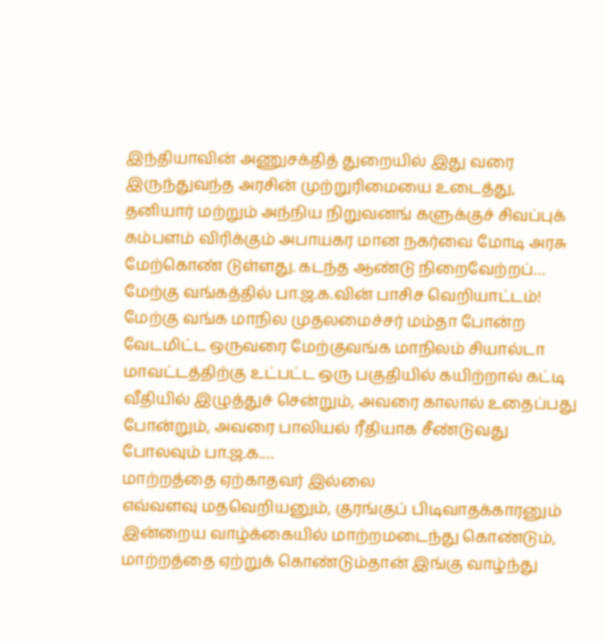இந்தியாவின் அணுசக்தித் துறையில் இது வரை இருந்துவந்த அரசின் முற்றுரிமையை உடைத்து, தனியார் மற்றும் அந்நிய நிறுவனங் களுக்குச் சிவப்புக் கம்பளம் விரிக்கும் அபாயகர மான நகர்வை மோடி அரசு மேற்கொண் டுள்ளது. கடந்த ஆண்டு நிறைவேற்றப்…
மேற்கு வங்கத்தில் பா.ஜ.க.வின் பாசிச வெறியாட்டம்!
மேற்கு வங்க மாநில முதலமைச்சர் மம்தா போன்ற வேடமிட்ட ஒருவரை மேற்குவங்க மாநிலம் சியால்டா மாவட்டத்திற்கு உட்பட்ட ஒரு பகுதியில் கயிற்றால் கட்டி வீதியில் இழுத்துச் சென்றும், அவரை காலால் உதைப்பது போன்றும், அவரை பாலியல் ரீதியாக சீண்டுவது போலவும் பா.ஜ.க.…
மாற்றத்தை ஏற்காதவர் இல்லை
எவ்வளவு மதவெறியனும், குரங்குப் பிடிவாதக்காரனும் இன்றைய வாழ்க்கையில் மாற்றமடைந்து கொண்டும், மாற்றத்தை ஏற்றுக் கொண்டும்தான் இங்கு வாழ்ந்து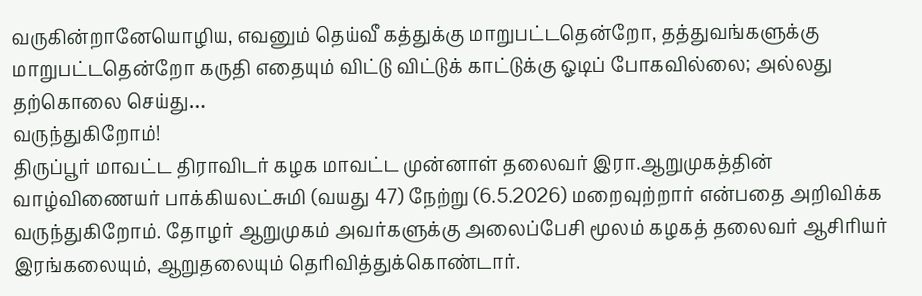வருகின்றானேயொழிய, எவனும் தெய்வீ கத்துக்கு மாறுபட்டதென்றோ, தத்துவங்களுக்கு மாறுபட்டதென்றோ கருதி எதையும் விட்டு விட்டுக் காட்டுக்கு ஓடிப் போகவில்லை; அல்லது தற்கொலை செய்து…
வருந்துகிறோம்!
திருப்பூர் மாவட்ட திராவிடர் கழக மாவட்ட முன்னாள் தலைவர் இரா.ஆறுமுகத்தின் வாழ்விணையர் பாக்கியலட்சுமி (வயது 47) நேற்று (6.5.2026) மறைவுற்றார் என்பதை அறிவிக்க வருந்துகிறோம். தோழர் ஆறுமுகம் அவர்களுக்கு அலைப்பேசி மூலம் கழகத் தலைவர் ஆசிரியர் இரங்கலையும், ஆறுதலையும் தெரிவித்துக்கொண்டார்.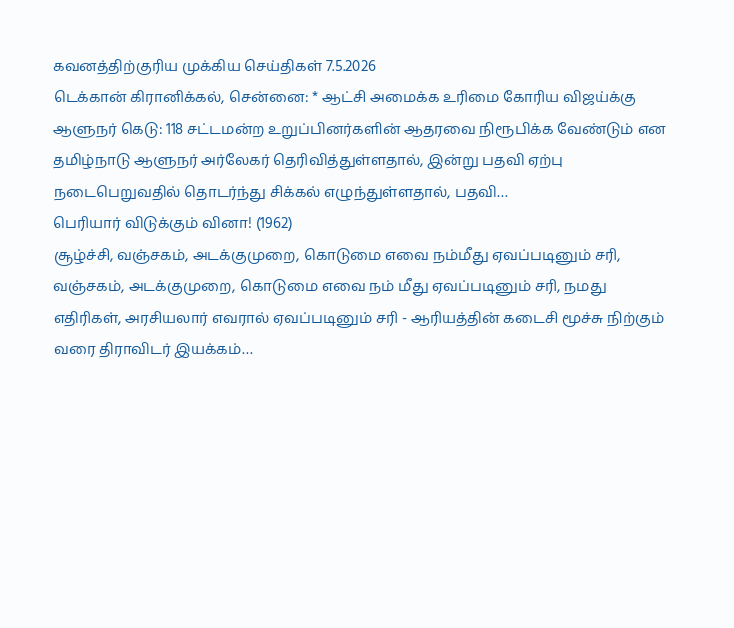கவனத்திற்குரிய முக்கிய செய்திகள் 7.5.2026
டெக்கான் கிரானிக்கல், சென்னை: * ஆட்சி அமைக்க உரிமை கோரிய விஜய்க்கு ஆளுநர் கெடு: 118 சட்டமன்ற உறுப்பினர்களின் ஆதரவை நிரூபிக்க வேண்டும் என தமிழ்நாடு ஆளுநர் அர்லேகர் தெரிவித்துள்ளதால், இன்று பதவி ஏற்பு நடைபெறுவதில் தொடர்ந்து சிக்கல் எழுந்துள்ளதால், பதவி…
பெரியார் விடுக்கும் வினா! (1962)
சூழ்ச்சி, வஞ்சகம், அடக்குமுறை, கொடுமை எவை நம்மீது ஏவப்படினும் சரி, வஞ்சகம், அடக்குமுறை, கொடுமை எவை நம் மீது ஏவப்படினும் சரி, நமது எதிரிகள், அரசியலார் எவரால் ஏவப்படினும் சரி - ஆரியத்தின் கடைசி மூச்சு நிற்கும் வரை திராவிடர் இயக்கம்…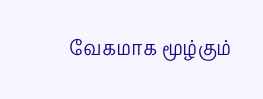வேகமாக மூழ்கும்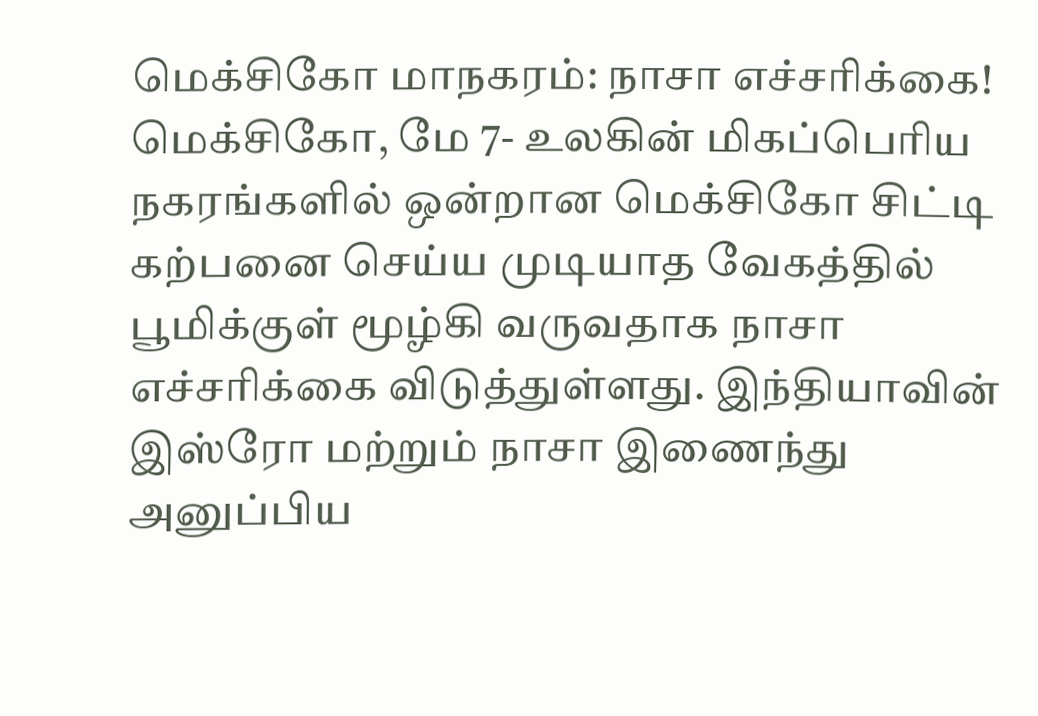மெக்சிகோ மாநகரம்: நாசா எச்சரிக்கை!
மெக்சிகோ, மே 7- உலகின் மிகப்பெரிய நகரங்களில் ஒன்றான மெக்சிகோ சிட்டி கற்பனை செய்ய முடியாத வேகத்தில் பூமிக்குள் மூழ்கி வருவதாக நாசா எச்சரிக்கை விடுத்துள்ளது. இந்தியாவின் இஸ்ரோ மற்றும் நாசா இணைந்து அனுப்பிய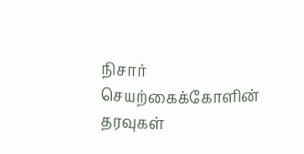நிசார் செயற்கைக்கோளின் தரவுகள்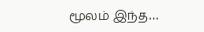மூலம் இந்த…